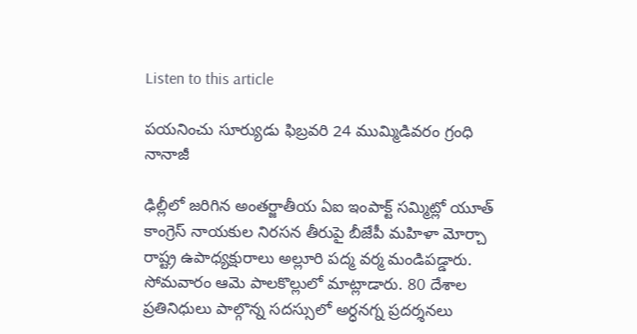Listen to this article

పయనించు సూర్యుడు ఫిబ్రవరి 24 ముమ్మిడివరం గ్రంధి నానాజీ

ఢిల్లీలో జరిగిన అంతర్జాతీయ ఏఐ ఇంపాక్ట్ సమ్మిట్లో యూత్ కాంగ్రెస్ నాయకుల నిరసన తీరుపై బీజేపీ మహిళా మోర్చా రాష్ట్ర ఉపాధ్యక్షురాలు అల్లూరి పద్మ వర్మ మండిపడ్డారు. సోమవారం ఆమె పాలకొల్లులో మాట్లాడారు. 80 దేశాల ప్రతినిధులు పాల్గొన్న సదస్సులో అర్ధనగ్న ప్రదర్శనలు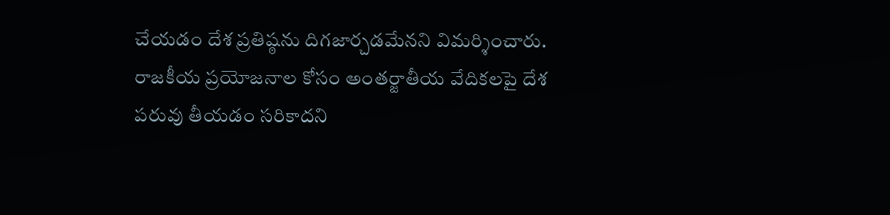చేయడం దేశ ప్రతిష్ఠను దిగజార్చడమేనని విమర్శించారు. రాజకీయ ప్రయోజనాల కోసం అంతర్జాతీయ వేదికలపై దేశ పరువు తీయడం సరికాదని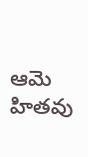ఆమె హితవు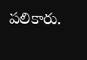పలికారు.